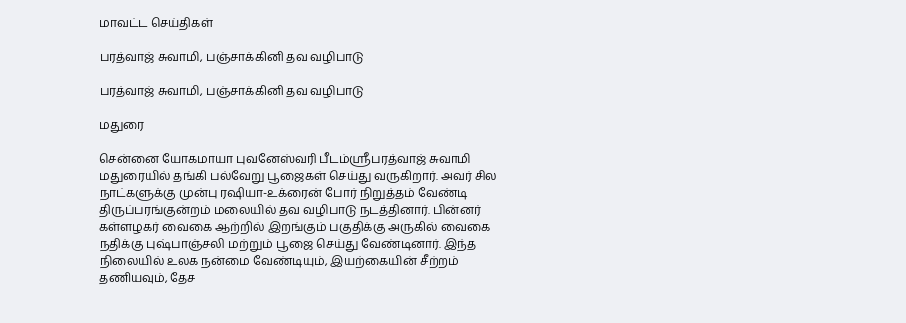மாவட்ட செய்திகள்

பரத்வாஜ் சுவாமி, பஞ்சாக்கினி தவ வழிபாடு

பரத்வாஜ் சுவாமி, பஞ்சாக்கினி தவ வழிபாடு

மதுரை

சென்னை யோகமாயா புவனேஸ்வரி பீடம்ஸ்ரீபரத்வாஜ் சுவாமி மதுரையில் தங்கி பல்வேறு பூஜைகள் செய்து வருகிறார். அவர் சில நாட்களுக்கு முன்பு ரஷியா-உக்ரைன் போர் நிறுத்தம் வேண்டி திருப்பரங்குன்றம் மலையில் தவ வழிபாடு நடத்தினார். பின்னர் கள்ளழகர் வைகை ஆற்றில் இறங்கும் பகுதிக்கு அருகில் வைகை நதிக்கு புஷ்பாஞ்சலி மற்றும் பூஜை செய்து வேண்டினார். இந்த நிலையில் உலக நன்மை வேண்டியும், இயற்கையின் சீற்றம் தணியவும், தேச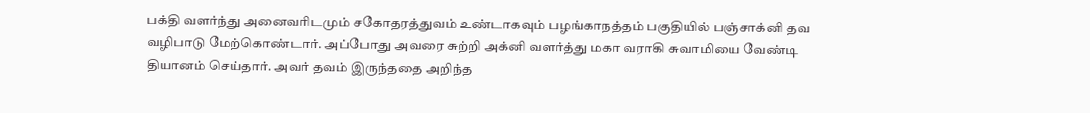பக்தி வளர்ந்து அனைவரிடமும் சகோதரத்துவம் உண்டாகவும் பழங்காநத்தம் பகுதியில் பஞ்சாக்னி தவ வழிபாடு மேற்கொண்டார். அப்போது அவரை சுற்றி அக்னி வளர்த்து மகா வராகி சுவாமியை வேண்டி தியானம் செய்தார். அவர் தவம் இருந்ததை அறிந்த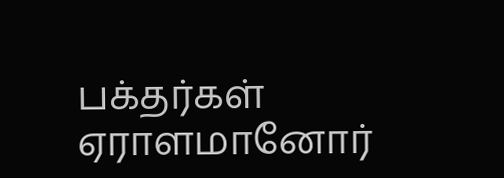பக்தர்கள் ஏராளமானோர்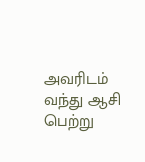அவரிடம் வந்து ஆசி பெற்று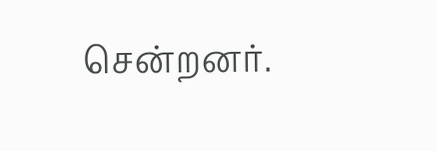சென்றனர்.